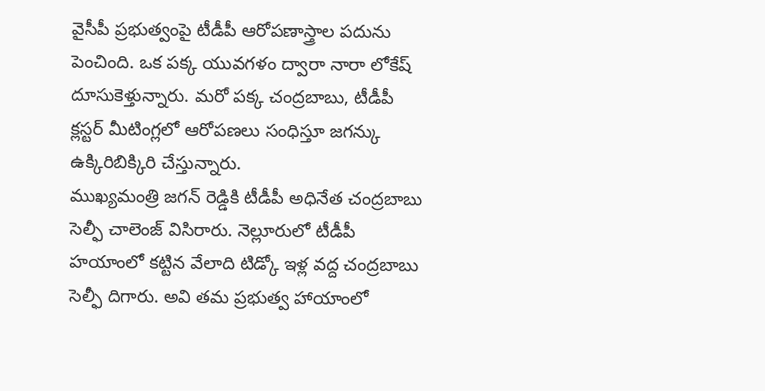వైసీపీ ప్రభుత్వంపై టీడీపీ ఆరోపణాస్త్రాల పదును పెంచింది. ఒక పక్క యువగళం ద్వారా నారా లోకేష్ దూసుకెళ్తున్నారు. మరో పక్క చంద్రబాబు, టీడీపీ క్లస్టర్ మీటింగ్లలో ఆరోపణలు సంధిస్తూ జగన్కు ఉక్కిరిబిక్కిరి చేస్తున్నారు.
ముఖ్యమంత్రి జగన్ రెడ్డికి టీడీపీ అధినేత చంద్రబాబు సెల్ఫీ చాలెంజ్ విసిరారు. నెల్లూరులో టీడీపీ హయాంలో కట్టిన వేలాది టిడ్కో ఇళ్ల వద్ద చంద్రబాబు సెల్ఫీ దిగారు. అవి తమ ప్రభుత్వ హాయాంలో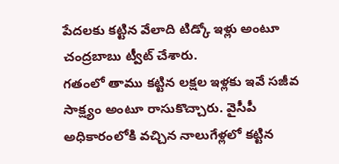పేదలకు కట్టిన వేలాది టిడ్కో ఇళ్లు అంటూ చంద్రబాబు ట్వీట్ చేశారు.
గతంలో తాము కట్టిన లక్షల ఇళ్లకు ఇవే సజీవ సాక్ష్యం అంటూ రాసుకొచ్చారు. వైసీపీ అధికారంలోకి వచ్చిన నాలుగేళ్లలో కట్టిన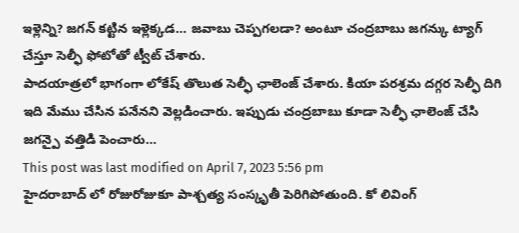ఇళ్లెన్ని? జగన్ కట్టిన ఇళ్లెక్కడ… జవాబు చెప్పగలడా? అంటూ చంద్రబాబు జగన్కు ట్యాగ్ చేస్తూ సెల్ఫీ ఫోటోతో ట్వీట్ చేశారు.
పాదయాత్రలో భాగంగా లోకేష్ తొలుత సెల్ఫీ ఛాలెంజ్ చేశారు. కియా పరశ్రమ దగ్గర సెల్ఫీ దిగి ఇది మేము చేసిన పనేనని వెల్లడించారు. ఇప్పుడు చంద్రబాబు కూడా సెల్ఫీ ఛాలెంజ్ చేసి జగన్పై వత్తిడి పెంచారు…
This post was last modified on April 7, 2023 5:56 pm
హైదరాబాద్ లో రోజురోజుకూ పాశ్చత్య సంస్కృతీ పెరిగిపోతుంది. కో లివింగ్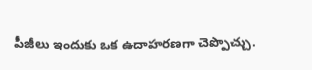పీజీలు ఇందుకు ఒక ఉదాహరణగా చెప్పొచ్చు.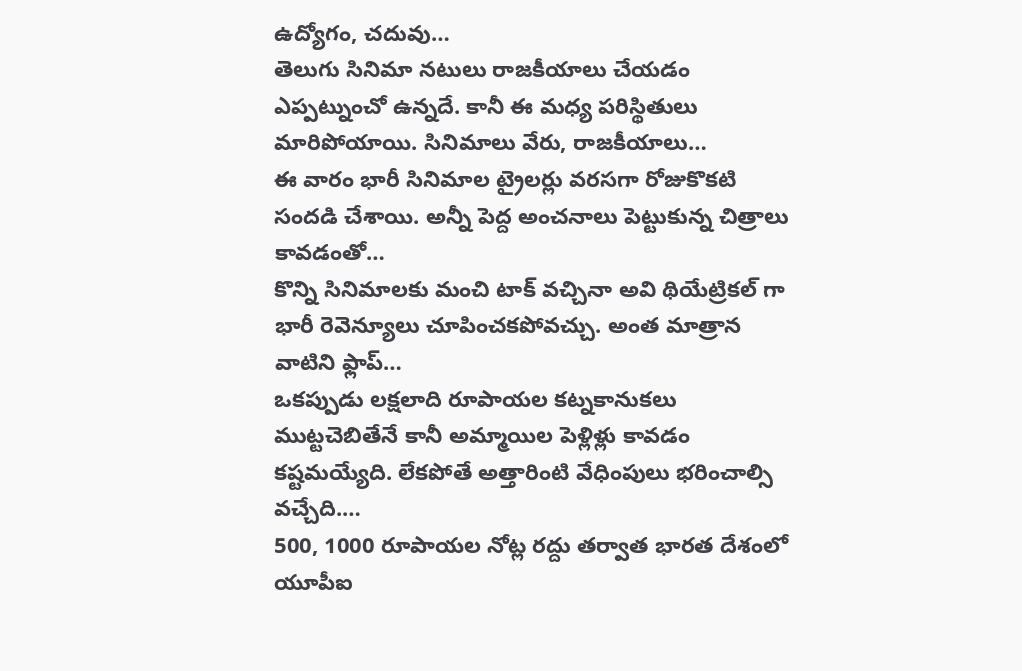ఉద్యోగం, చదువు…
తెలుగు సినిమా నటులు రాజకీయాలు చేయడం ఎప్పట్నుంచో ఉన్నదే. కానీ ఈ మధ్య పరిస్థితులు మారిపోయాయి. సినిమాలు వేరు, రాజకీయాలు…
ఈ వారం భారీ సినిమాల ట్రైలర్లు వరసగా రోజుకొకటి సందడి చేశాయి. అన్నీ పెద్ద అంచనాలు పెట్టుకున్న చిత్రాలు కావడంతో…
కొన్ని సినిమాలకు మంచి టాక్ వచ్చినా అవి థియేట్రికల్ గా భారీ రెవెన్యూలు చూపించకపోవచ్చు. అంత మాత్రాన వాటిని ఫ్లాప్…
ఒకప్పుడు లక్షలాది రూపాయల కట్నకానుకలు ముట్టచెబితేనే కానీ అమ్మాయిల పెళ్లిళ్లు కావడం కష్టమయ్యేది. లేకపోతే అత్తారింటి వేధింపులు భరించాల్సి వచ్చేది.…
500, 1000 రూపాయల నోట్ల రద్దు తర్వాత భారత దేశంలో యూపీఐ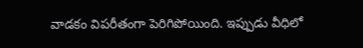వాడకం విపరీతంగా పెరిగిపోయింది. ఇప్పుడు వీధిలో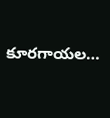కూరగాయల…